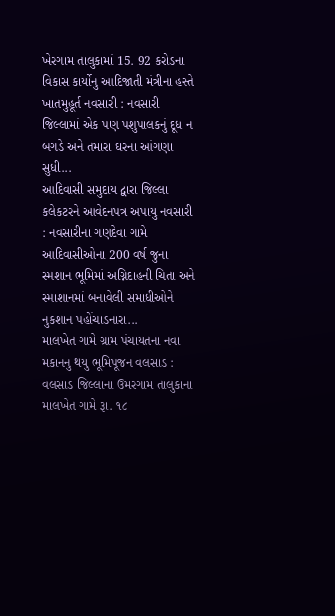ખેરગામ તાલુકામાં 15. 92 કરોડના વિકાસ કાર્યોનુ આદિજાતી મંત્રીના હસ્તે ખાતમુહૂર્ત નવસારી : નવસારી જિલ્લામાં એક પણ પશુપાલકનું દૂધ ન બગડે અને તમારા ઘરના આંગણા સુધી...
આદિવાસી સમુદાય દ્વારા જિલ્લા કલેકટરને આવેદનપત્ર અપાયુ નવસારી : નવસારીના ગણદેવા ગામે આદિવાસીઓના 200 વર્ષ જુના સ્મશાન ભૂમિમાં અગ્નિદાહની ચિતા અને સ્માશાનમાં બનાવેલી સમાધીઓને નુકશાન પહોંચાડનારા...
માલખેત ગામે ગ્રામ પંચાયતના નવા મકાનનુ થયુ ભૂમિપૂજન વલસાડ : વલસાડ જિલ્લાના ઉમરગામ તાલુકાના માલખેત ગામે રૂા. ૧૮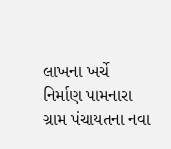લાખના ખર્ચે નિર્માણ પામનારા ગ્રામ પંચાયતના નવા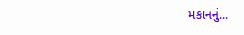મકાનનું...